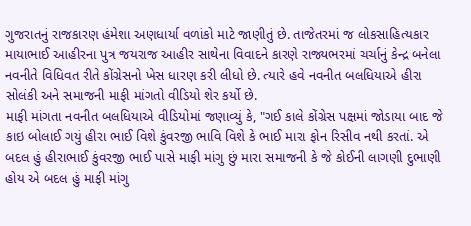ગુજરાતનું રાજકારણ હંમેશા અણધાર્યા વળાંકો માટે જાણીતું છે. તાજેતરમાં જ લોકસાહિત્યકાર માયાભાઈ આહીરના પુત્ર જયરાજ આહીર સાથેના વિવાદને કારણે રાજ્યભરમાં ચર્ચાનું કેન્દ્ર બનેલા નવનીતે વિધિવત રીતે કોંગ્રેસનો ખેસ ધારણ કરી લીધો છે. ત્યારે હવે નવનીત બલધિયાએ હીરા સોલંકી અને સમાજની માફી માંગતો વીડિયો શેર કર્યો છે.
માફી માંગતા નવનીત બલધિયાએ વીડિયોમાં જણાવ્યું કે, "ગઈ કાલે કોંગ્રેસ પક્ષમાં જોડાયા બાદ જે કાઇ બોલાઈ ગયું હીરા ભાઈ વિશે કુંવરજી ભાવિ વિશે કે ભાઈ મારા ફોન રિસીવ નથી કરતાં. એ બદલ હું હીરાભાઈ કુંવરજી ભાઈ પાસે માફી માંગુ છું મારા સમાજની કે જે કોઈની લાગણી દુભાણી હોય એ બદલ હું માફી માંગુ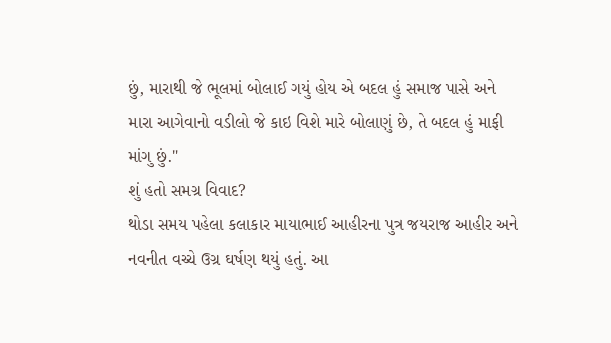છું, મારાથી જે ભૂલમાં બોલાઈ ગયું હોય એ બદલ હું સમાજ પાસે અને મારા આગેવાનો વડીલો જે કાઇ વિશે મારે બોલાણું છે, તે બદલ હું માફી માંગુ છું."
શું હતો સમગ્ર વિવાદ?
થોડા સમય પહેલા કલાકાર માયાભાઈ આહીરના પુત્ર જયરાજ આહીર અને નવનીત વચ્ચે ઉગ્ર ઘર્ષણ થયું હતું. આ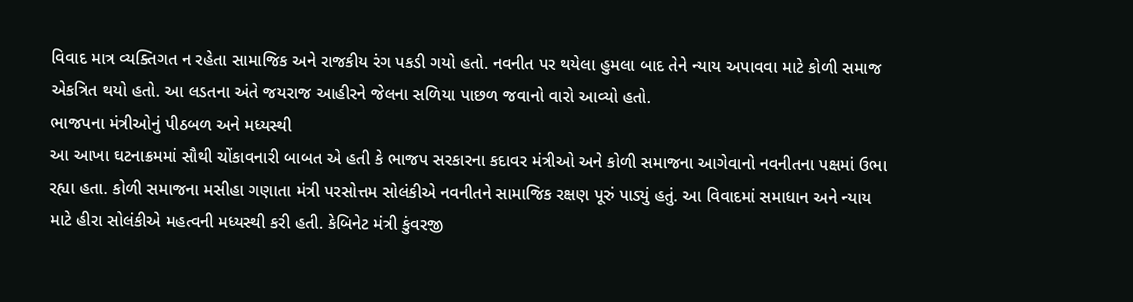વિવાદ માત્ર વ્યક્તિગત ન રહેતા સામાજિક અને રાજકીય રંગ પકડી ગયો હતો. નવનીત પર થયેલા હુમલા બાદ તેને ન્યાય અપાવવા માટે કોળી સમાજ એકત્રિત થયો હતો. આ લડતના અંતે જયરાજ આહીરને જેલના સળિયા પાછળ જવાનો વારો આવ્યો હતો.
ભાજપના મંત્રીઓનું પીઠબળ અને મધ્યસ્થી
આ આખા ઘટનાક્રમમાં સૌથી ચોંકાવનારી બાબત એ હતી કે ભાજપ સરકારના કદાવર મંત્રીઓ અને કોળી સમાજના આગેવાનો નવનીતના પક્ષમાં ઉભા રહ્યા હતા. કોળી સમાજના મસીહા ગણાતા મંત્રી પરસોત્તમ સોલંકીએ નવનીતને સામાજિક રક્ષણ પૂરું પાડ્યું હતું. આ વિવાદમાં સમાધાન અને ન્યાય માટે હીરા સોલંકીએ મહત્વની મધ્યસ્થી કરી હતી. કેબિનેટ મંત્રી કુંવરજી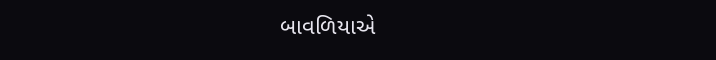બાવળિયાએ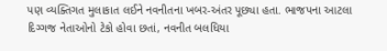પણ વ્યક્તિગત મુલાકાત લઈને નવનીતના ખબર-અંતર પૂછ્યા હતા. ભાજપના આટલા દિગ્ગજ નેતાઓનો ટેકો હોવા છતાં, નવનીત બલધિયા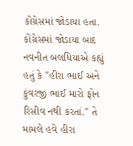કોંગ્રેસમાં જોડાયા હતા. કોંગ્રેસમાં જોડાયા બાદ નવનીત બલધિયાએ કહ્યું હતું કે "હીરા ભાઈ અને કુંવરજી ભાઈ મારો ફોન રિસીવ નથી કરતાં." તે મામલે હવે હીરા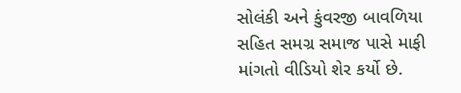સોલંકી અને કુંવરજી બાવળિયા સહિત સમગ્ર સમાજ પાસે માફી માંગતો વીડિયો શેર કર્યો છે.